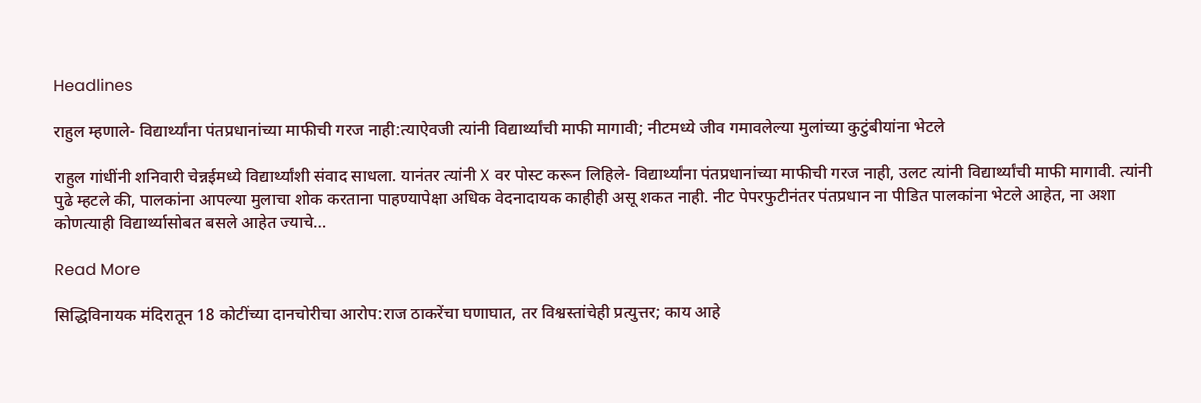Headlines

राहुल म्हणाले- विद्यार्थ्यांना पंतप्रधानांच्या माफीची गरज नाही:त्याऐवजी त्यांनी विद्यार्थ्यांची माफी मागावी; नीटमध्ये जीव गमावलेल्या मुलांच्या कुटुंबीयांना भेटले

राहुल गांधींनी शनिवारी चेन्नईमध्ये विद्यार्थ्यांशी संवाद साधला. यानंतर त्यांनी X वर पोस्ट करून लिहिले- विद्यार्थ्यांना पंतप्रधानांच्या माफीची गरज नाही, उलट त्यांनी विद्यार्थ्यांची माफी मागावी. त्यांनी पुढे म्हटले की, पालकांना आपल्या मुलाचा शोक करताना पाहण्यापेक्षा अधिक वेदनादायक काहीही असू शकत नाही. नीट पेपरफुटीनंतर पंतप्रधान ना पीडित पालकांना भेटले आहेत, ना अशा कोणत्याही विद्यार्थ्यासोबत बसले आहेत ज्याचे…

Read More

सिद्धिविनायक मंदिरातून 18 कोटींच्या दानचोरीचा आरोप:राज ठाकरेंचा घणाघात, तर विश्वस्तांचेही प्रत्युत्तर; काय आहे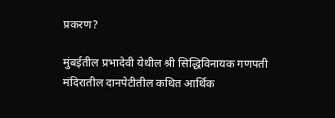प्रकरण?

मुंबईतील प्रभादेवी येथील श्री सिद्धिविनायक गणपती मंदिरातील दानपेटीतील कथित आर्थिक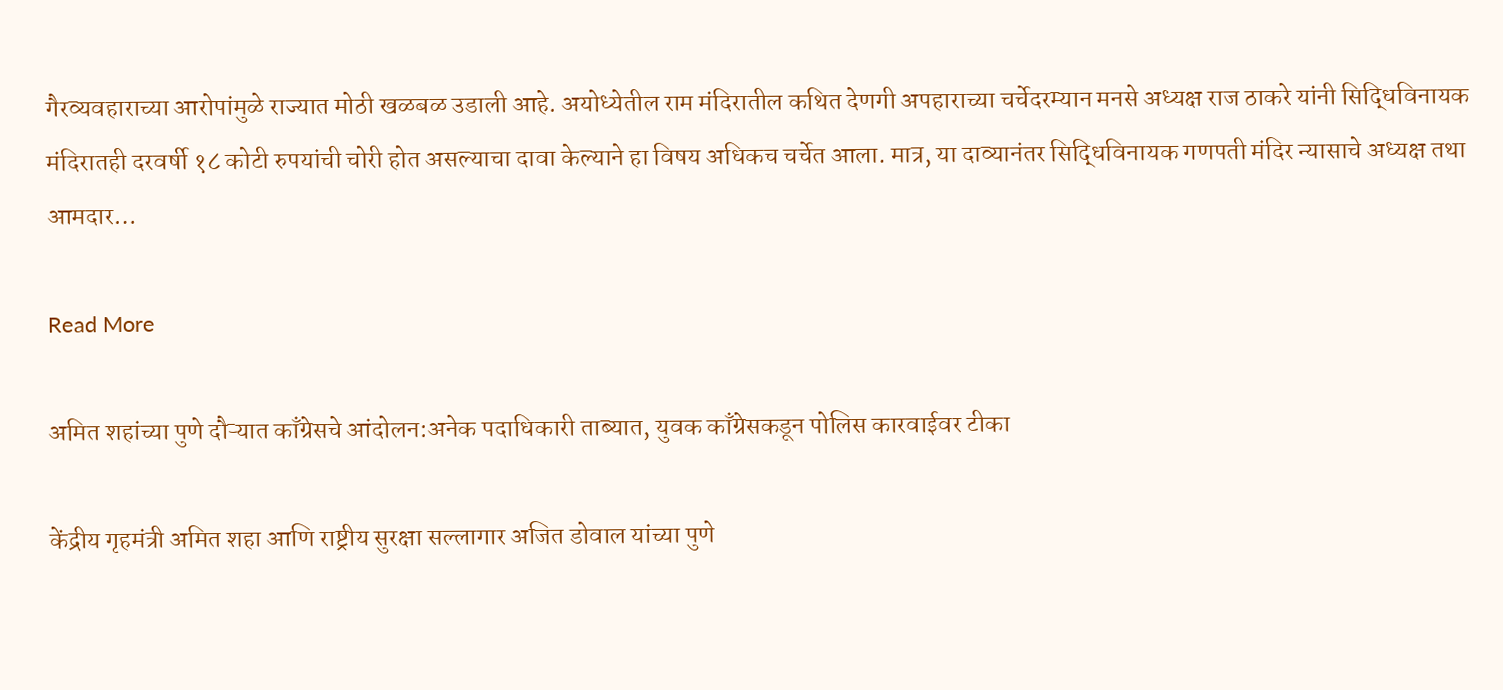गैरव्यवहाराच्या आरोपांमुळे राज्यात मोठी खळबळ उडाली आहे. अयोध्येतील राम मंदिरातील कथित देणगी अपहाराच्या चर्चेदरम्यान मनसे अध्यक्ष राज ठाकरे यांनी सिद्धिविनायक मंदिरातही दरवर्षी १८ कोटी रुपयांची चोरी होत असल्याचा दावा केल्याने हा विषय अधिकच चर्चेत आला. मात्र, या दाव्यानंतर सिद्धिविनायक गणपती मंदिर न्यासाचे अध्यक्ष तथा आमदार…

Read More

अमित शहांच्या पुणे दौऱ्यात काँग्रेसचे आंदोलन:अनेक पदाधिकारी ताब्यात, युवक काँग्रेसकडून पोलिस कारवाईवर टीका

केंद्रीय गृहमंत्री अमित शहा आणि राष्ट्रीय सुरक्षा सल्लागार अजित डोवाल यांच्या पुणे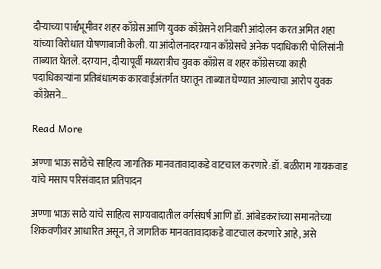दौऱ्याच्या पार्श्वभूमीवर शहर काँग्रेस आणि युवक काँग्रेसने शनिवारी आंदोलन करत अमित शहा यांच्या विरोधात घोषणाबाजी केली. या आंदोलनादरम्यान काँग्रेसचे अनेक पदाधिकारी पोलिसांनी ताब्यात घेतले. दरम्यान, दौऱ्यापूर्वी मध्यरात्रीच युवक काँग्रेस व शहर काँग्रेसच्या काही पदाधिकाऱ्यांना प्रतिबंधात्मक कारवाईअंतर्गत घरातून ताब्यात घेण्यात आल्याचा आरोप युवक काँग्रेसने…

Read More

अण्णा भाऊ साठेंचे साहित्य जागतिक मानवतावादाकडे वाटचाल करणारे:डॉ. बळीराम गायकवाड यांचे मसाप परिसंवादात प्रतिपादन

अण्णा भाऊ साठे यांचे साहित्य साम्यवादातील वर्गसंघर्ष आणि डॉ. आंबेडकरांच्या समानतेच्या शिकवणीवर आधारित असून, ते जागतिक मानवतावादाकडे वाटचाल करणारे आहे, असे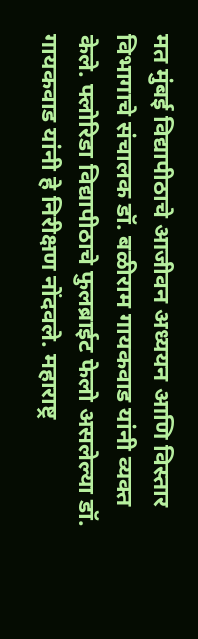मत मुंबई विद्यापीठाचे आजीवन अध्ययन आणि विस्तार विभागाचे संचालक डॉ. बळीराम गायकवाड यांनी व्यक्त केले. फ्लोरिडा विद्यापीठाचे फुलब्राईट फेलो असलेल्या डॉ. गायकवाड यांनी हे निरीक्षण नोंदवले. महाराष्ट्र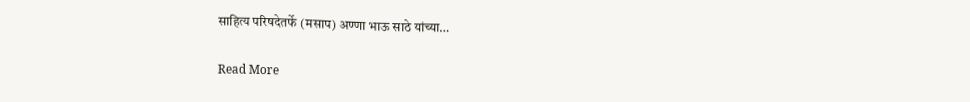साहित्य परिषदेतर्फे (मसाप) अण्णा भाऊ साठे यांच्या…

Read More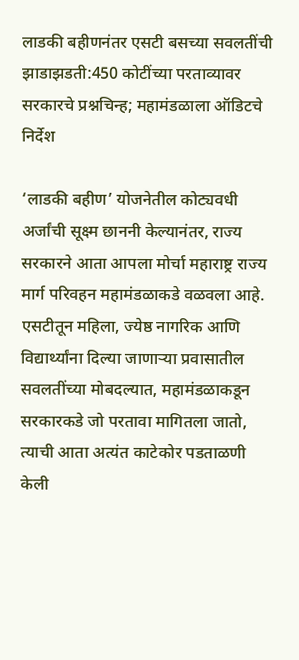लाडकी बहीणनंतर एसटी बसच्या सवलतींची झाडाझडती:450 कोटींच्या परताव्यावर सरकारचे प्रश्नचिन्ह; महामंडळाला ऑडिटचे निर्देश

‘लाडकी बहीण’ योजनेतील कोट्यवधी अर्जांची सूक्ष्म छाननी केल्यानंतर, राज्य सरकारने आता आपला मोर्चा महाराष्ट्र राज्य मार्ग परिवहन महामंडळाकडे वळवला आहे. एसटीतून महिला, ज्येष्ठ नागरिक आणि विद्यार्थ्यांना दिल्या जाणाऱ्या प्रवासातील सवलतींच्या मोबदल्यात, महामंडळाकडून सरकारकडे जो परतावा मागितला जातो, त्याची आता अत्यंत काटेकोर पडताळणी केली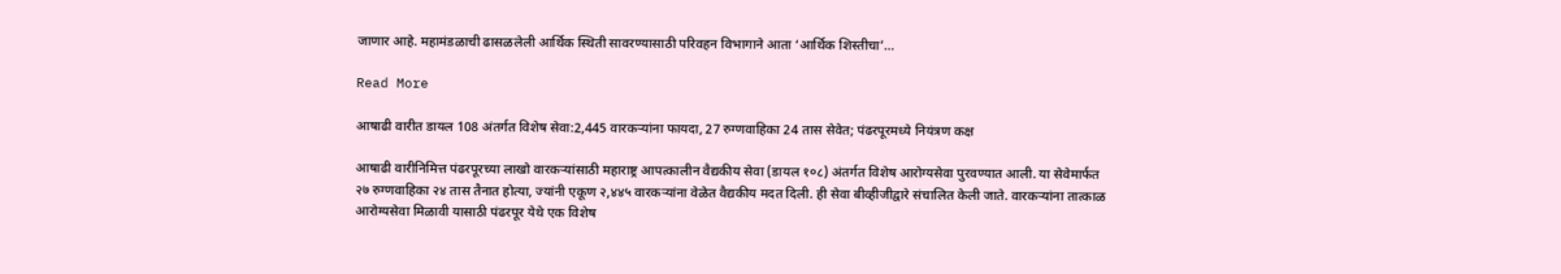जाणार आहे. महामंडळाची ढासळलेली आर्थिक स्थिती सावरण्यासाठी परिवहन विभागाने आता ‘आर्थिक शिस्तीचा’…

Read More

आषाढी वारीत डायल 108 अंतर्गत विशेष सेवा:2,445 वारकऱ्यांना फायदा, 27 रुग्णवाहिका 24 तास सेवेत; पंढरपूरमध्ये नियंत्रण कक्ष

आषाढी वारीनिमित्त पंढरपूरच्या लाखो वारकऱ्यांसाठी महाराष्ट्र आपत्कालीन वैद्यकीय सेवा (डायल १०८) अंतर्गत विशेष आरोग्यसेवा पुरवण्यात आली. या सेवेमार्फत २७ रुग्णवाहिका २४ तास तैनात होत्या, ज्यांनी एकूण २,४४५ वारकऱ्यांना वेळेत वैद्यकीय मदत दिली. ही सेवा बीव्हीजीद्वारे संचालित केली जाते. वारकऱ्यांना तात्काळ आरोग्यसेवा मिळावी यासाठी पंढरपूर येथे एक विशेष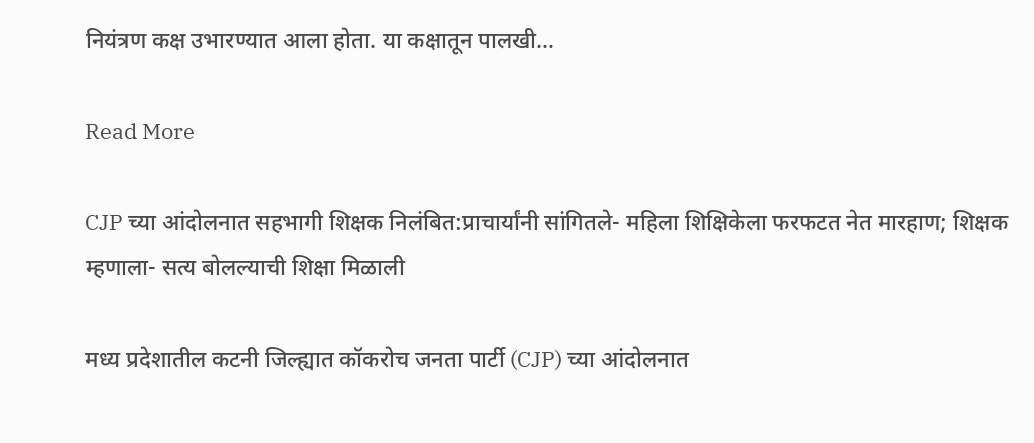नियंत्रण कक्ष उभारण्यात आला होता. या कक्षातून पालखी…

Read More

CJP च्या आंदोलनात सहभागी शिक्षक निलंबित:प्राचार्यांनी सांगितले- महिला शिक्षिकेला फरफटत नेत मारहाण; शिक्षक म्हणाला- सत्य बोलल्याची शिक्षा मिळाली

मध्य प्रदेशातील कटनी जिल्ह्यात कॉकरोच जनता पार्टी (CJP) च्या आंदोलनात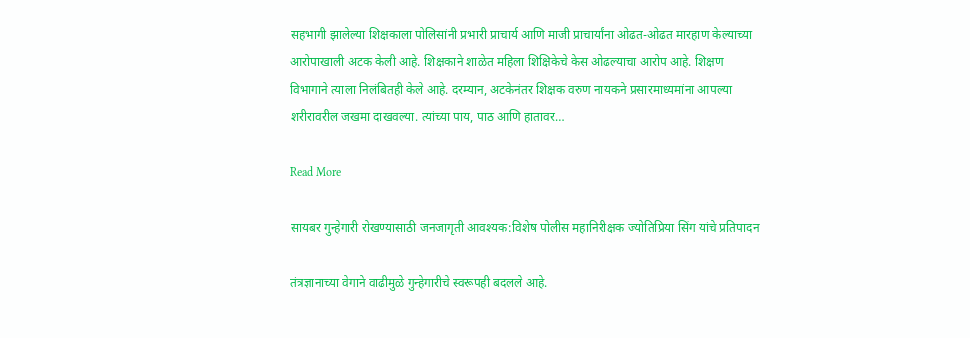सहभागी झालेल्या शिक्षकाला पोलिसांनी प्रभारी प्राचार्य आणि माजी प्राचार्यांना ओढत-ओढत मारहाण केल्याच्या आरोपाखाली अटक केली आहे. शिक्षकाने शाळेत महिला शिक्षिकेचे केस ओढल्याचा आरोप आहे. शिक्षण विभागाने त्याला निलंबितही केले आहे. दरम्यान, अटकेनंतर शिक्षक वरुण नायकने प्रसारमाध्यमांना आपल्या शरीरावरील जखमा दाखवल्या. त्यांच्या पाय, पाठ आणि हातावर…

Read More

सायबर गुन्हेगारी रोखण्यासाठी जनजागृती आवश्यक:विशेष पोलीस महानिरीक्षक ज्योतिप्रिया सिंग यांचे प्रतिपादन

तंत्रज्ञानाच्या वेगाने वाढीमुळे गुन्हेगारीचे स्वरूपही बदलले आहे.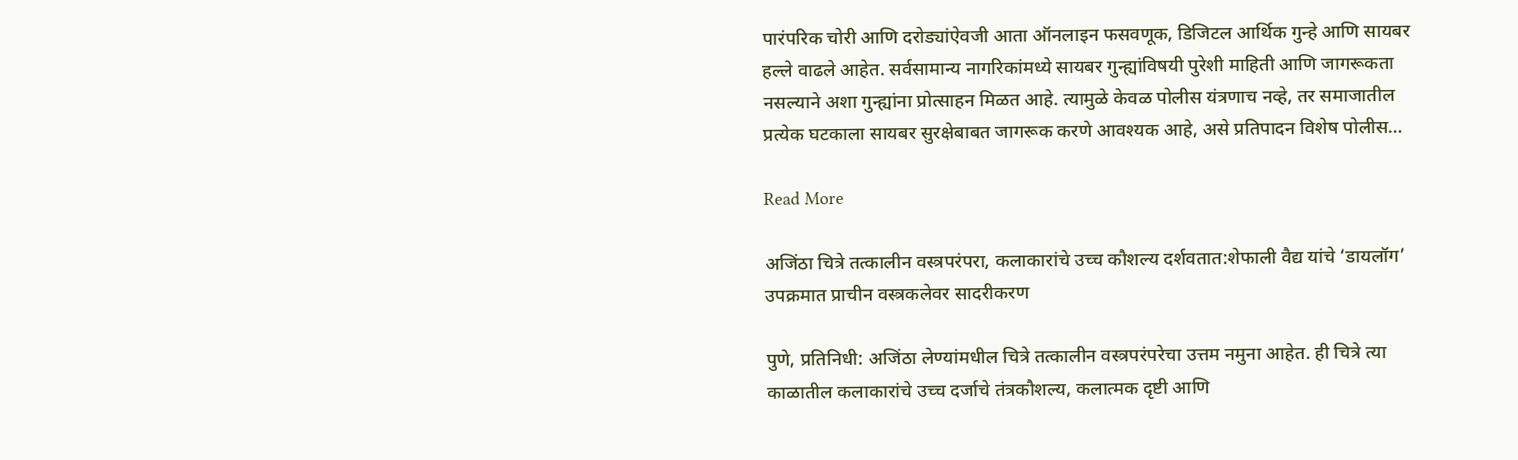पारंपरिक चोरी आणि दरोड्यांऐवजी आता ऑनलाइन फसवणूक, डिजिटल आर्थिक गुन्हे आणि सायबर हल्ले वाढले आहेत. सर्वसामान्य नागरिकांमध्ये सायबर गुन्ह्यांविषयी पुरेशी माहिती आणि जागरूकता नसल्याने अशा गुन्ह्यांना प्रोत्साहन मिळत आहे. त्यामुळे केवळ पोलीस यंत्रणाच नव्हे, तर समाजातील प्रत्येक घटकाला सायबर सुरक्षेबाबत जागरूक करणे आवश्यक आहे, असे प्रतिपादन विशेष पोलीस…

Read More

अजिंठा चित्रे तत्कालीन वस्त्रपरंपरा, कलाकारांचे उच्च कौशल्य दर्शवतात:शेफाली वैद्य यांचे ‘डायलॉग’ उपक्रमात प्राचीन वस्त्रकलेवर सादरीकरण

पुणे, प्रतिनिधी: अजिंठा लेण्यांमधील चित्रे तत्कालीन वस्त्रपरंपरेचा उत्तम नमुना आहेत. ही चित्रे त्या काळातील कलाकारांचे उच्च दर्जाचे तंत्रकौशल्य, कलात्मक दृष्टी आणि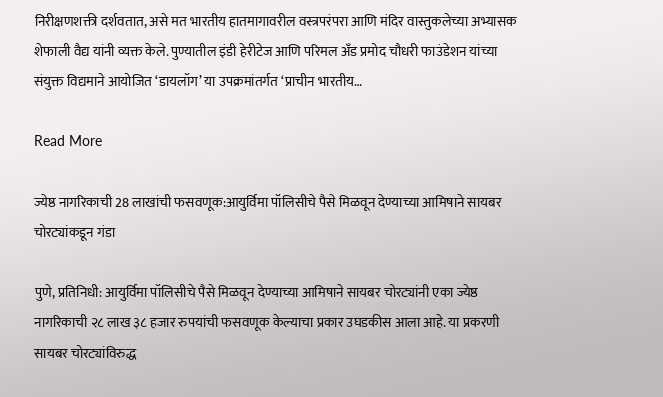निरीक्षणशक्ती दर्शवतात, असे मत भारतीय हातमागावरील वस्त्रपरंपरा आणि मंदिर वास्तुकलेच्या अभ्यासक शेफाली वैद्य यांनी व्यक्त केले. पुण्यातील इंडी हेरीटेज आणि परिमल अँड प्रमोद चौधरी फाउंडेशन यांच्या संयुक्त विद्यमाने आयोजित ‘डायलॉग’ या उपक्रमांतर्गत ‘प्राचीन भारतीय…

Read More

ज्येष्ठ नागरिकाची 28 लाखांची फसवणूक:आयुर्विमा पॉलिसीचे पैसे मिळवून देण्याच्या आमिषाने सायबर चोरट्यांकडून गंडा

पुणे, प्रतिनिधी: आयुर्विमा पॉलिसीचे पैसे मिळवून देण्याच्या आमिषाने सायबर चोरट्यांनी एका ज्येष्ठ नागरिकाची २८ लाख ३८ हजार रुपयांची फसवणूक केल्याचा प्रकार उघडकीस आला आहे. या प्रकरणी सायबर चोरट्यांविरुद्ध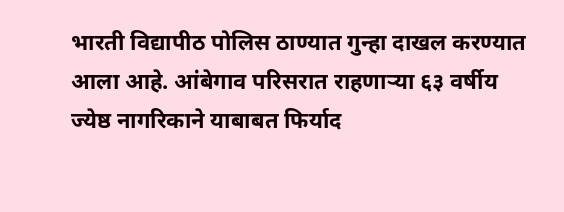भारती विद्यापीठ पोलिस ठाण्यात गुन्हा दाखल करण्यात आला आहे. आंबेगाव परिसरात राहणाऱ्या ६३ वर्षीय ज्येष्ठ नागरिकाने याबाबत फिर्याद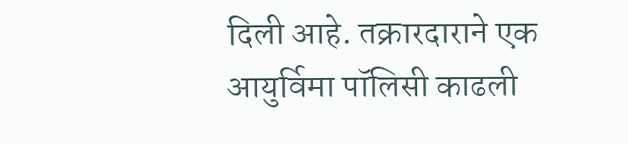दिली आहे. तक्रारदाराने एक आयुर्विमा पॉलिसी काढली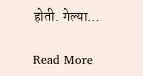होती. गेल्या…

Read More